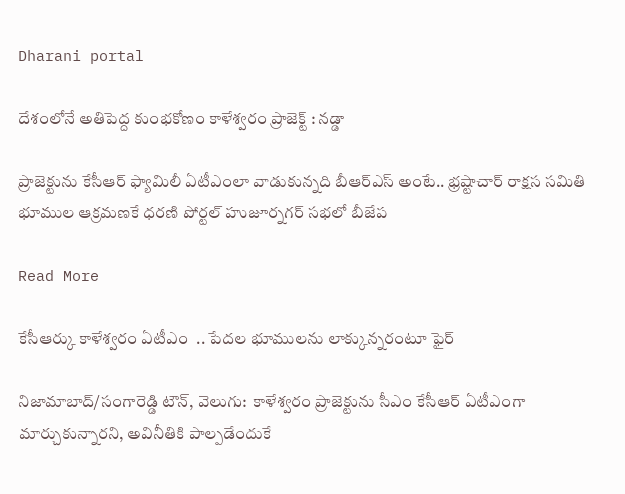Dharani portal

దేశంలోనే అతిపెద్ద కుంభకోణం కాళేశ్వరం ప్రాజెక్ట్ : నడ్డా

ప్రాజెక్టును కేసీఆర్ ఫ్యామిలీ ఏటీఎంలా వాడుకున్నది బీఆర్ఎస్ అంటే.. భ్రష్టాచార్ రాక్షస సమితి భూముల ఆక్రమణకే ధరణి పోర్టల్ హుజూర్నగర్ సభలో బీజేప

Read More

కేసీఆర్కు కాళేశ్వరం ఏటీఎం  .. పేదల భూములను లాక్కున్నరంటూ ఫైర్

నిజామాబాద్/సంగారెడ్డి టౌన్, వెలుగు:  కాళేశ్వరం ప్రాజెక్టును సీఎం కేసీఆర్ ఏటీఎంగా మార్చుకున్నారని, అవినీతికి పాల్పడేందుకే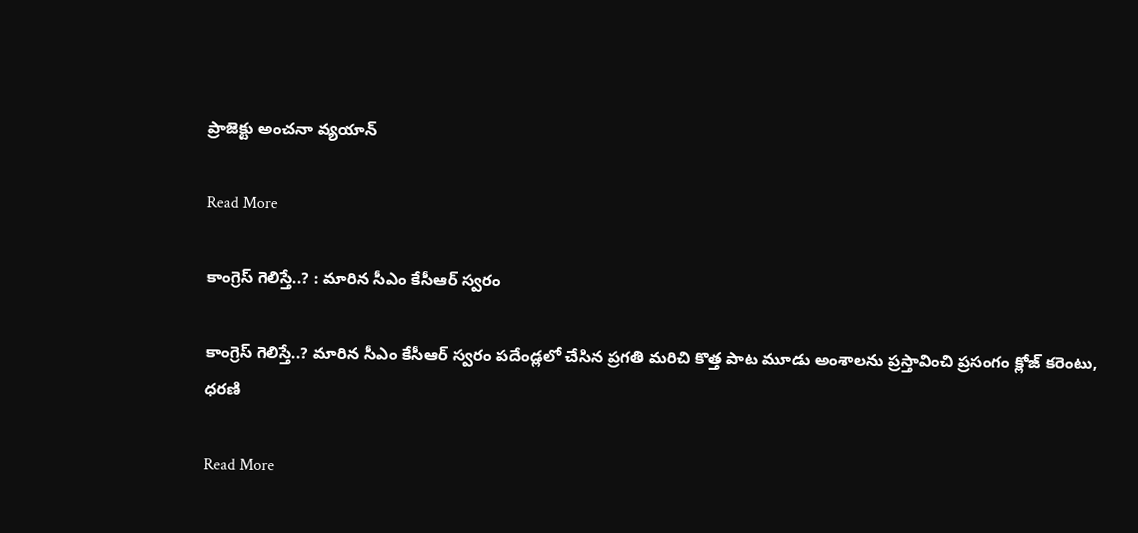ప్రాజెక్టు అంచనా వ్యయాన్

Read More

కాంగ్రెస్ గెలిస్తే..? : మారిన సీఎం కేసీఆర్ స్వరం

కాంగ్రెస్ గెలిస్తే..? మారిన సీఎం కేసీఆర్ స్వరం పదేండ్లలో చేసిన ప్రగతి మరిచి కొత్త పాట మూడు అంశాలను ప్రస్తావించి ప్రసంగం క్లోజ్ కరెంటు, ధరణి

Read More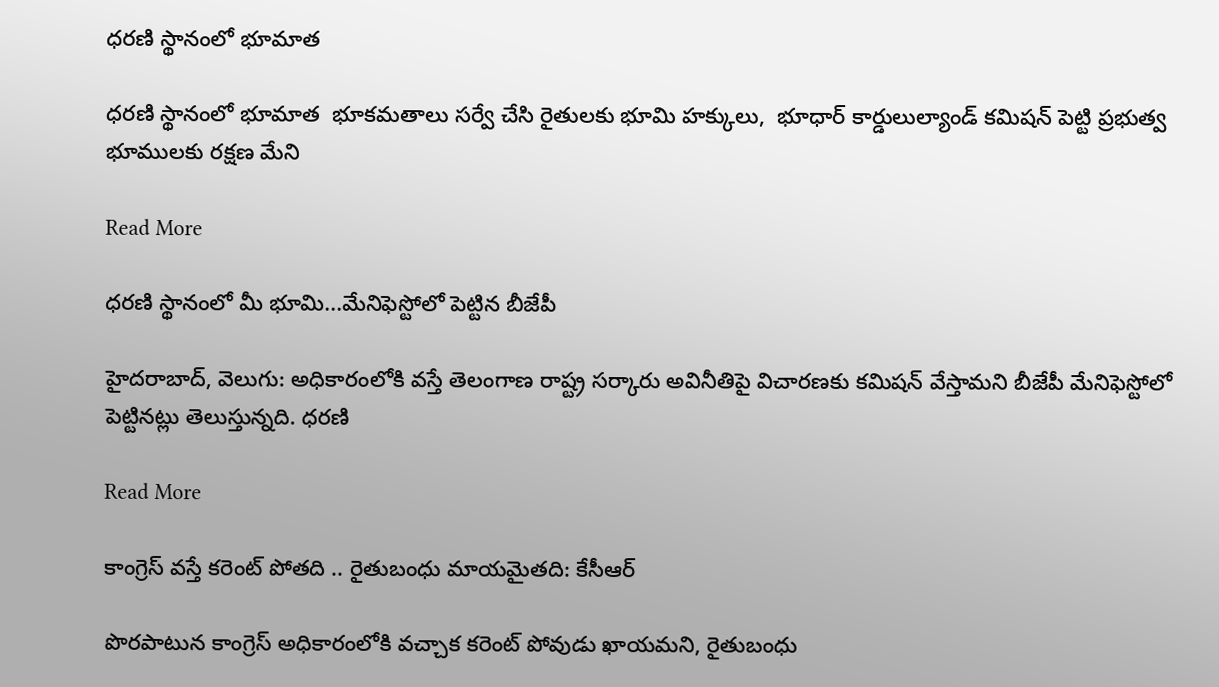ధరణి స్థానంలో భూమాత

ధరణి స్థానంలో భూమాత  భూకమతాలు సర్వే చేసి రైతులకు భూమి హక్కులు,  భూధార్ కార్డులుల్యాండ్ కమిషన్ పెట్టి ప్రభుత్వ భూములకు రక్షణ మేని

Read More

ధరణి స్థానంలో మీ భూమి...మేనిఫెస్టోలో పెట్టిన బీజేపీ

హైదరాబాద్, వెలుగు: అధికారంలోకి వస్తే తెలంగాణ రాష్ట్ర సర్కారు అవినీతిపై విచారణకు కమిషన్ వేస్తామని బీజేపీ మేనిఫెస్టోలో పెట్టినట్లు తెలుస్తున్నది. ధరణి

Read More

కాంగ్రెస్ వస్తే కరెంట్ పోతది .. రైతుబంధు మాయమైతది: కేసీఆర్

పొరపాటున కాంగ్రెస్ అధికారంలోకి వచ్చాక కరెంట్ పోవుడు ఖాయమని, రైతుబంధు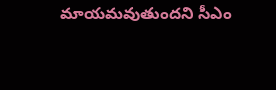మాయమవుతుందని సీఎం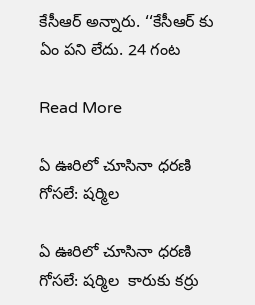కేసీఆర్ అన్నారు. ‘‘కేసీఆర్ కు ఏం పని లేదు. 24 గంట

Read More

ఏ ఊరిలో చూసినా ధరణి గోసలే: షర్మిల

ఏ ఊరిలో చూసినా ధరణి గోసలే: షర్మిల  కారుకు కర్రు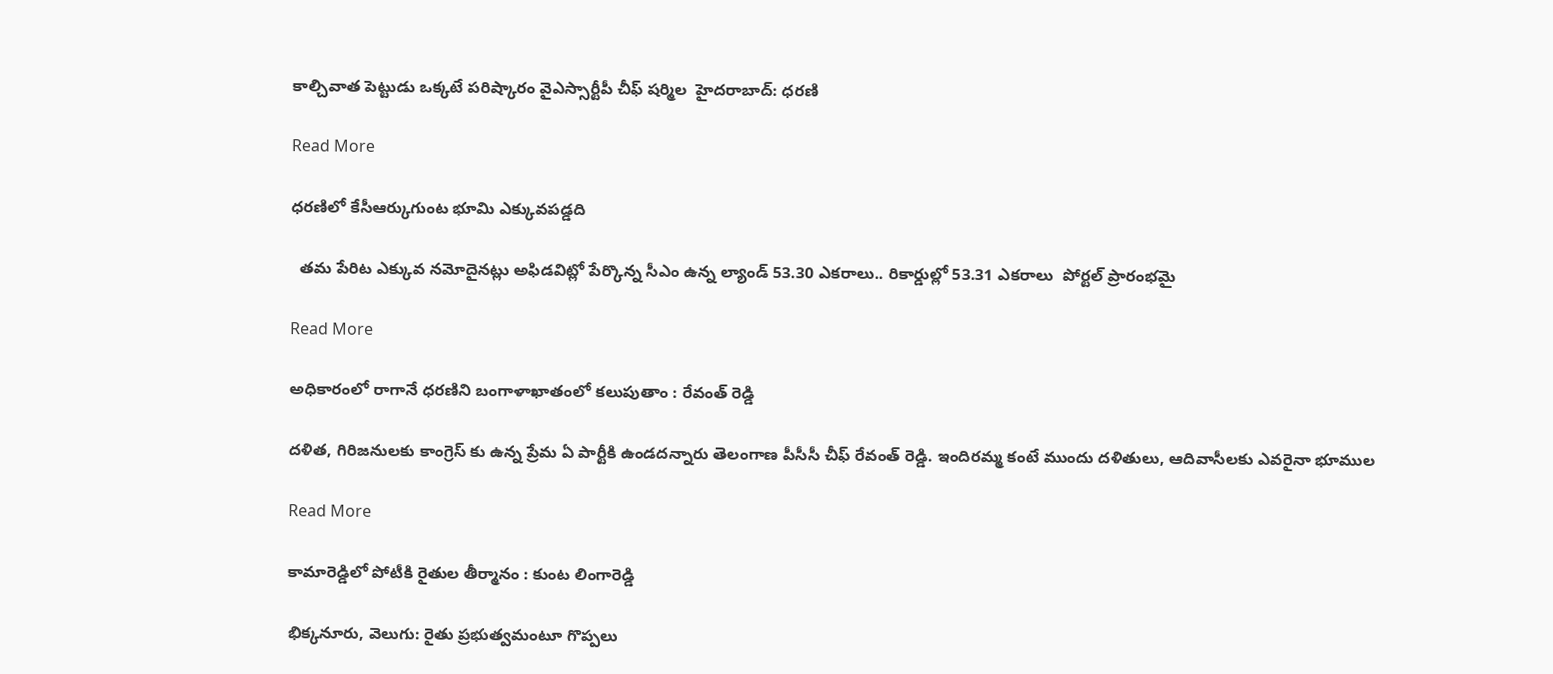కాల్చివాత పెట్టుడు ఒక్కటే పరిష్కారం వైఎస్సార్టీపీ చీఫ్ షర్మిల  హైదరాబాద్: ధరణి

Read More

ధరణిలో కేసీఆర్కుగుంట భూమి ఎక్కువపడ్డది

  తమ పేరిట ఎక్కువ నమోదైనట్లు అఫిడవిట్లో పేర్కొన్న సీఎం ఉన్న ల్యాండ్ 53.30 ఎకరాలు.. రికార్డుల్లో 53.31 ఎకరాలు  పోర్టల్ ప్రారంభమై

Read More

అధికారంలో రాగానే ధరణిని బంగాళాఖాతంలో కలుపుతాం : రేవంత్ రెడ్డి

దళిత, గిరిజనులకు కాంగ్రెస్ కు ఉన్న ప్రేమ ఏ పార్టీకి ఉండదన్నారు తెలంగాణ పీసీసీ చీఫ్ రేవంత్ రెడ్డి. ఇందిరమ్మ కంటే ముందు దళితులు, ఆదివాసీలకు ఎవరైనా భూముల

Read More

కామారెడ్డిలో పోటీకి రైతుల తీర్మానం : కుంట లింగారెడ్డి

భిక్కనూరు, వెలుగు: రైతు ప్రభుత్వమంటూ గొప్పలు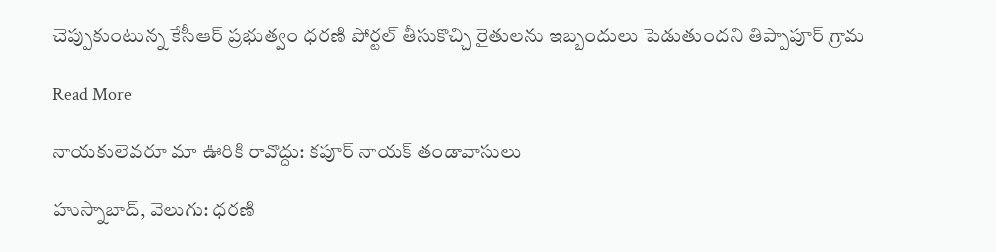చెప్పుకుంటున్న కేసీఆర్ ప్రభుత్వం ధరణి పోర్టల్ తీసుకొచ్చి రైతులను ఇబ్బందులు పెడుతుందని తిప్పాపూర్ గ్రామ

Read More

నాయకులెవరూ మా ఊరికి రావొద్దు: కపూర్ నాయక్ తండావాసులు

హుస్నాబాద్, వెలుగు: ధరణి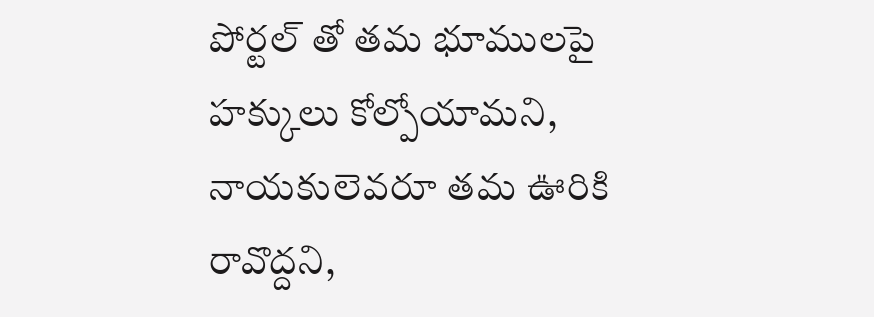పోర్టల్ తో తమ భూములపై హక్కులు కోల్పోయామని, నాయకులెవరూ తమ ఊరికి రావొద్దని,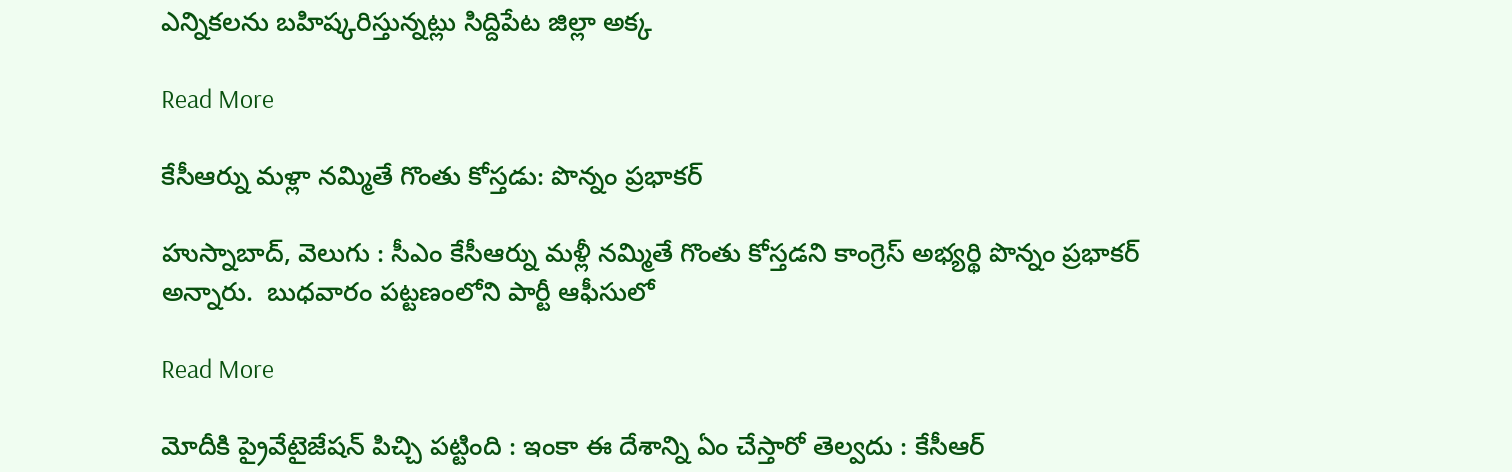ఎన్నికలను బహిష్కరిస్తున్నట్లు సిద్దిపేట జిల్లా అక్క

Read More

కేసీఆర్ను మళ్లా నమ్మితే గొంతు కోస్తడు: పొన్నం ప్రభాకర్

హుస్నాబాద్, వెలుగు : సీఎం కేసీఆర్ను మళ్లీ నమ్మితే గొంతు కోస్తడని కాంగ్రెస్ అభ్యర్థి పొన్నం ప్రభాకర్ అన్నారు.  బుధవారం పట్టణంలోని పార్టీ ఆఫీసులో

Read More

మోదీకి ప్రైవేటైజేషన్ పిచ్చి పట్టింది : ఇంకా ఈ దేశాన్ని ఏం చేస్తారో తెల్వదు : కేసీఆర్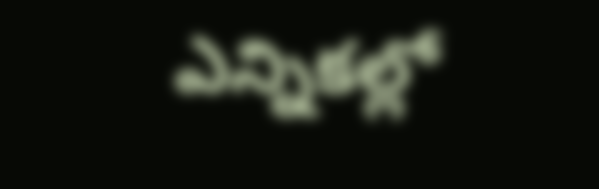ఎన్నిక‌ల్లో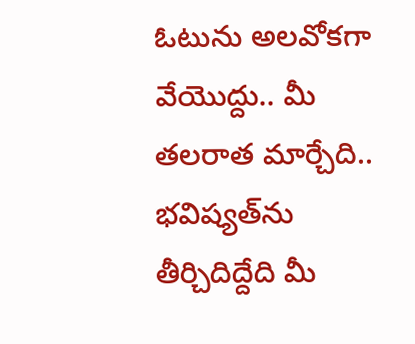ఓటును అల‌వోక‌గా వేయొద్దు.. మీ త‌ల‌రాత మార్చేది.. భ‌విష్యత్‌ను తీర్చిదిద్దేది మీ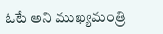ఓటే అని ముఖ్యమంత్రి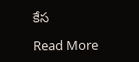కేస

Read More